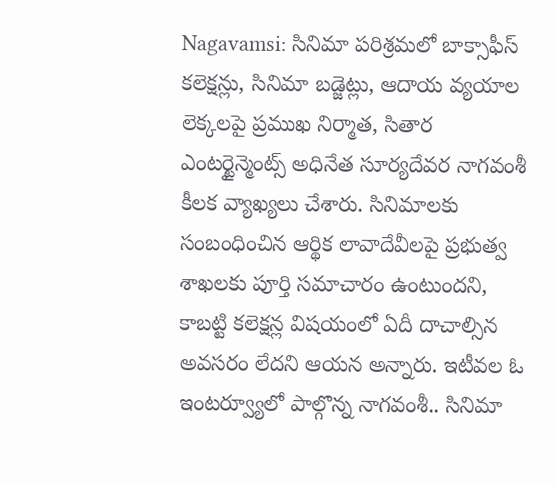Nagavamsi: సినిమా పరిశ్రమలో బాక్సాఫీస్ కలెక్షన్లు, సినిమా బడ్జెట్లు, ఆదాయ వ్యయాల లెక్కలపై ప్రముఖ నిర్మాత, సితార ఎంటర్టైన్మెంట్స్ అధినేత సూర్యదేవర నాగవంశీ కీలక వ్యాఖ్యలు చేశారు. సినిమాలకు సంబంధించిన ఆర్థిక లావాదేవీలపై ప్రభుత్వ శాఖలకు పూర్తి సమాచారం ఉంటుందని, కాబట్టి కలెక్షన్ల విషయంలో ఏదీ దాచాల్సిన అవసరం లేదని ఆయన అన్నారు. ఇటీవల ఓ ఇంటర్వ్యూలో పాల్గొన్న నాగవంశీ.. సినిమా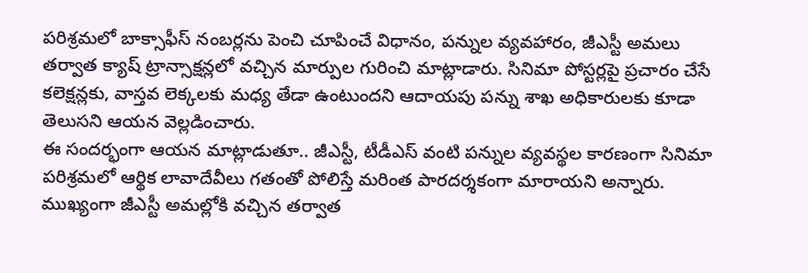పరిశ్రమలో బాక్సాఫీస్ నంబర్లను పెంచి చూపించే విధానం, పన్నుల వ్యవహారం, జీఎస్టీ అమలు తర్వాత క్యాష్ ట్రాన్సాక్షన్లలో వచ్చిన మార్పుల గురించి మాట్లాడారు. సినిమా పోస్టర్లపై ప్రచారం చేసే కలెక్షన్లకు, వాస్తవ లెక్కలకు మధ్య తేడా ఉంటుందని ఆదాయపు పన్ను శాఖ అధికారులకు కూడా తెలుసని ఆయన వెల్లడించారు.
ఈ సందర్భంగా ఆయన మాట్లాడుతూ.. జీఎస్టీ, టీడీఎస్ వంటి పన్నుల వ్యవస్థల కారణంగా సినిమా పరిశ్రమలో ఆర్థిక లావాదేవీలు గతంతో పోలిస్తే మరింత పారదర్శకంగా మారాయని అన్నారు. ముఖ్యంగా జీఎస్టీ అమల్లోకి వచ్చిన తర్వాత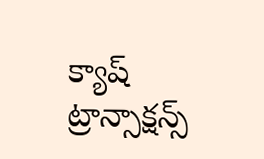క్యాష్ ట్రాన్సాక్షన్స్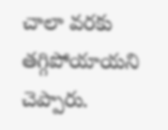చాలా వరకు తగ్గిపోయాయని చెప్పారు.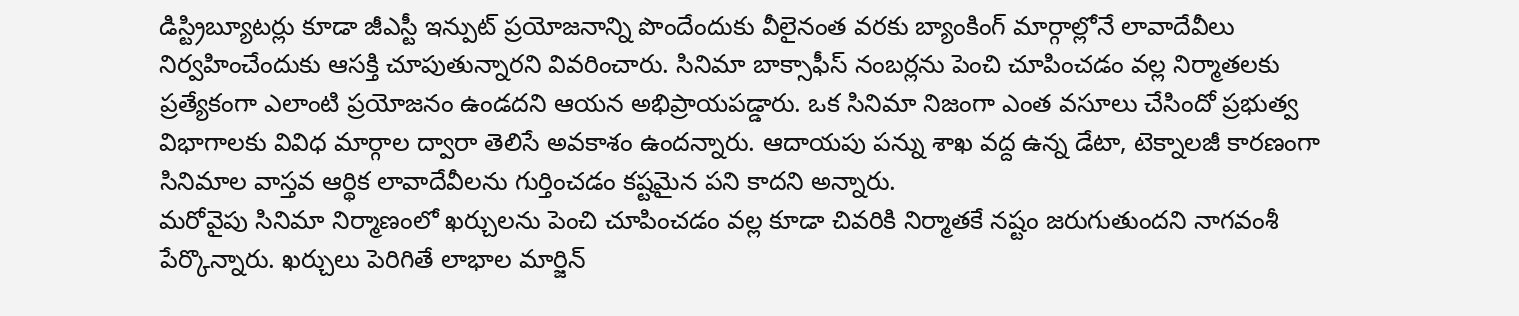డిస్ట్రిబ్యూటర్లు కూడా జీఎస్టీ ఇన్పుట్ ప్రయోజనాన్ని పొందేందుకు వీలైనంత వరకు బ్యాంకింగ్ మార్గాల్లోనే లావాదేవీలు నిర్వహించేందుకు ఆసక్తి చూపుతున్నారని వివరించారు. సినిమా బాక్సాఫీస్ నంబర్లను పెంచి చూపించడం వల్ల నిర్మాతలకు ప్రత్యేకంగా ఎలాంటి ప్రయోజనం ఉండదని ఆయన అభిప్రాయపడ్డారు. ఒక సినిమా నిజంగా ఎంత వసూలు చేసిందో ప్రభుత్వ విభాగాలకు వివిధ మార్గాల ద్వారా తెలిసే అవకాశం ఉందన్నారు. ఆదాయపు పన్ను శాఖ వద్ద ఉన్న డేటా, టెక్నాలజీ కారణంగా సినిమాల వాస్తవ ఆర్థిక లావాదేవీలను గుర్తించడం కష్టమైన పని కాదని అన్నారు.
మరోవైపు సినిమా నిర్మాణంలో ఖర్చులను పెంచి చూపించడం వల్ల కూడా చివరికి నిర్మాతకే నష్టం జరుగుతుందని నాగవంశీ పేర్కొన్నారు. ఖర్చులు పెరిగితే లాభాల మార్జిన్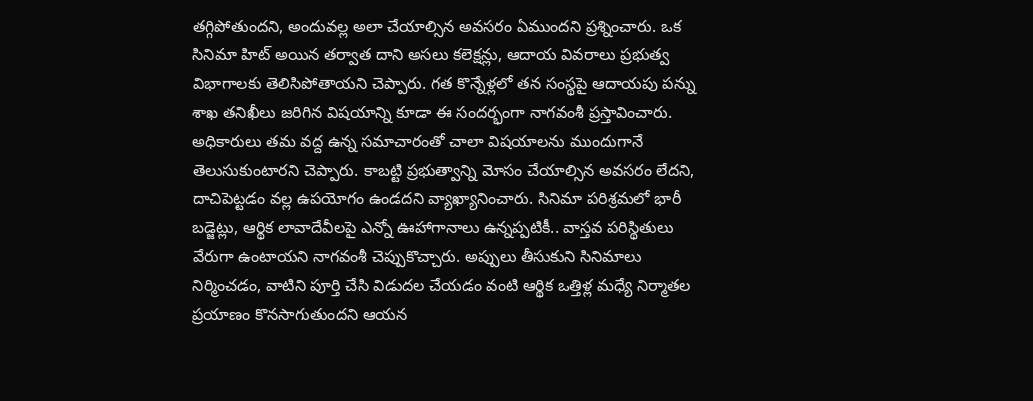తగ్గిపోతుందని, అందువల్ల అలా చేయాల్సిన అవసరం ఏముందని ప్రశ్నించారు. ఒక సినిమా హిట్ అయిన తర్వాత దాని అసలు కలెక్షన్లు, ఆదాయ వివరాలు ప్రభుత్వ విభాగాలకు తెలిసిపోతాయని చెప్పారు. గత కొన్నేళ్లలో తన సంస్థపై ఆదాయపు పన్ను శాఖ తనిఖీలు జరిగిన విషయాన్ని కూడా ఈ సందర్భంగా నాగవంశీ ప్రస్తావించారు. అధికారులు తమ వద్ద ఉన్న సమాచారంతో చాలా విషయాలను ముందుగానే తెలుసుకుంటారని చెప్పారు. కాబట్టి ప్రభుత్వాన్ని మోసం చేయాల్సిన అవసరం లేదని, దాచిపెట్టడం వల్ల ఉపయోగం ఉండదని వ్యాఖ్యానించారు. సినిమా పరిశ్రమలో భారీ బడ్జెట్లు, ఆర్థిక లావాదేవీలపై ఎన్నో ఊహాగానాలు ఉన్నప్పటికీ.. వాస్తవ పరిస్థితులు వేరుగా ఉంటాయని నాగవంశీ చెప్పుకొచ్చారు. అప్పులు తీసుకుని సినిమాలు నిర్మించడం, వాటిని పూర్తి చేసి విడుదల చేయడం వంటి ఆర్థిక ఒత్తిళ్ల మధ్యే నిర్మాతల ప్రయాణం కొనసాగుతుందని ఆయన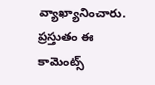వ్యాఖ్యానించారు. ప్రస్తుతం ఈ కామెంట్స్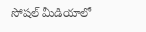సోషల్ మీడియాలో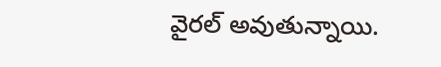వైరల్ అవుతున్నాయి.